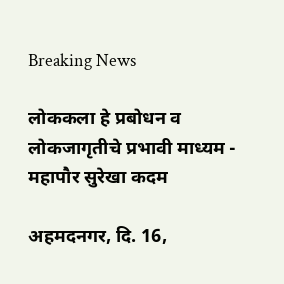Breaking News

लोककला हे प्रबोधन व लोकजागृतीचे प्रभावी माध्यम - महापौर सुरेखा कदम

अहमदनगर, दि. 16,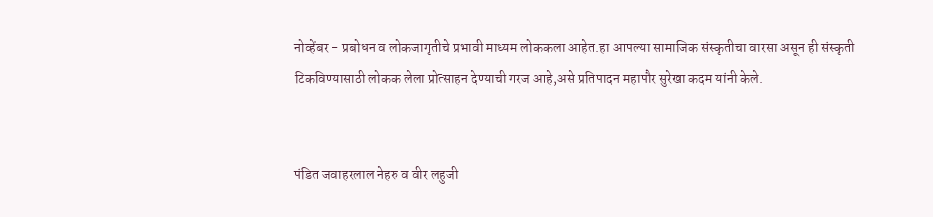नोव्हेंबर - प्रबोधन व लोकजागृतीचे प्रभावी माध्यम लोककला आहेत.हा आपल्या सामाजिक संस्कृतीचा वारसा असून ही संस्कृती टिकविण्यासाठी लोकक लेला प्रोत्साहन देण्याची गरज आहे,असे प्रतिपादन महापौर सुरेखा कदम यांनी केले.


पंडित जवाहरलाल नेहरु व वीर लहुजी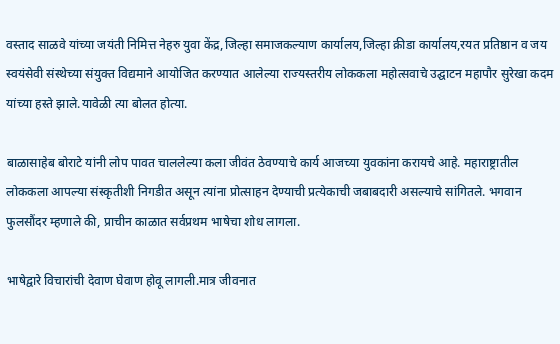वस्ताद साळवे यांच्या जयंती निमित्त नेहरु युवा केंद्र,जिल्हा समाजकल्याण कार्यालय,जिल्हा क्रीडा कार्यालय,रयत प्रतिष्ठान व जय स्वयंसेवी संस्थेच्या संयुक्त विद्यमाने आयोजित करण्यात आलेल्या राज्यस्तरीय लोककला महोत्सवाचे उद्घाटन महापौर सुरेखा कदम यांच्या हस्ते झाले.यावेळी त्या बोलत होत्या.

बाळासाहेब बोराटे यांनी लोप पावत चाललेल्या कला जीवंत ठेवण्याचे कार्य आजच्या युवकांना करायचे आहे. महाराष्ट्रातील लोककला आपल्या संस्कृतीशी निगडीत असून त्यांना प्रोत्साहन देण्याची प्रत्येकाची जबाबदारी असल्याचे सांगितले. भगवान फुलसौंदर म्हणाले की, प्राचीन काळात सर्वप्रथम भाषेचा शोध लागला.

भाषेद्वारे विचारांची देवाण घेवाण होवू लागली.मात्र जीवनात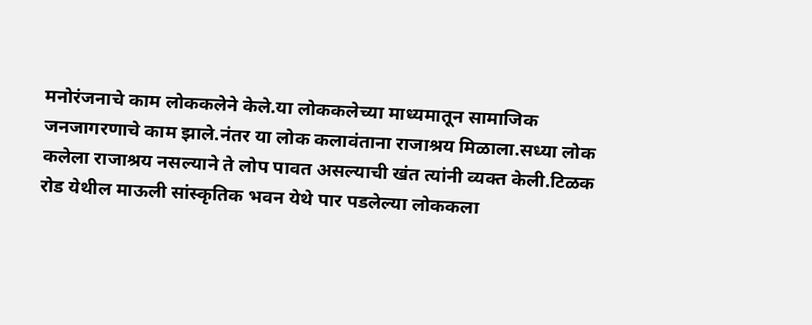मनोरंजनाचे काम लोककलेने केले.या लोककलेच्या माध्यमातून सामाजिक जनजागरणाचे काम झाले.नंतर या लोक कलावंताना राजाश्रय मिळाला.सध्या लोक कलेला राजाश्रय नसल्याने ते लोप पावत असल्याची खंत त्यांनी व्यक्त केली.टिळक रोड येथील माऊली सांस्कृतिक भवन येथे पार पडलेल्या लोककला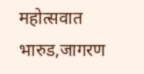महोत्सवात भारुड,जागरण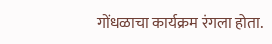गोंधळाचा कार्यक्रम रंगला होता.